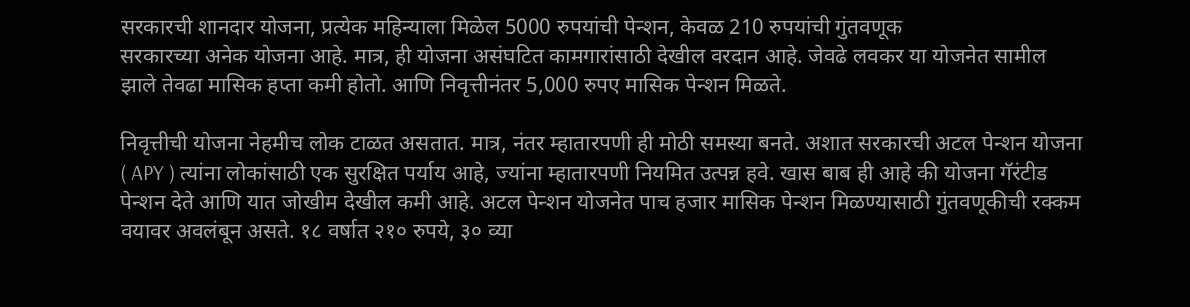सरकारची शानदार योजना, प्रत्येक महिन्याला मिळेल 5000 रुपयांची पेन्शन, केवळ 210 रुपयांची गुंतवणूक
सरकारच्या अनेक योजना आहे. मात्र, ही योजना असंघटित कामगारांसाठी देखील वरदान आहे. जेवढे लवकर या योजनेत सामील झाले तेवढा मासिक हप्ता कमी होतो. आणि निवृत्तीनंतर 5,000 रुपए मासिक पेन्शन मिळते.

निवृत्तीची योजना नेहमीच लोक टाळत असतात. मात्र, नंतर म्हातारपणी ही मोठी समस्या बनते. अशात सरकारची अटल पेन्शन योजना ( APY ) त्यांना लोकांसाठी एक सुरक्षित पर्याय आहे, ज्यांना म्हातारपणी नियमित उत्पन्न हवे. खास बाब ही आहे की योजना गॅरंटीड पेन्शन देते आणि यात जोखीम देखील कमी आहे. अटल पेन्शन योजनेत पाच हजार मासिक पेन्शन मिळण्यासाठी गुंतवणूकीची रक्कम वयावर अवलंबून असते. १८ वर्षात २१० रुपये, ३० व्या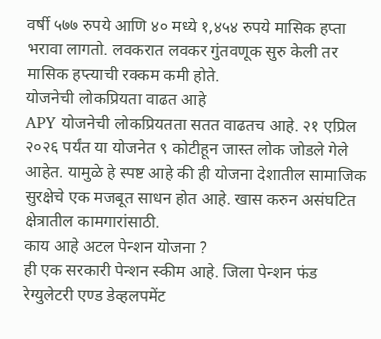वर्षी ५७७ रुपये आणि ४० मध्ये १,४५४ रुपये मासिक हप्ता भरावा लागतो. लवकरात लवकर गुंतवणूक सुरु केली तर मासिक हप्त्याची रक्कम कमी होते.
योजनेची लोकप्रियता वाढत आहे
APY योजनेची लोकप्रियतता सतत वाढतच आहे. २१ एप्रिल २०२६ पर्यंत या योजनेत ९ कोटीहून जास्त लोक जोडले गेले आहेत. यामुळे हे स्पष्ट आहे की ही योजना देशातील सामाजिक सुरक्षेचे एक मजबूत साधन होत आहे. खास करुन असंघटित क्षेत्रातील कामगारांसाठी.
काय आहे अटल पेन्शन योजना ?
ही एक सरकारी पेन्शन स्कीम आहे. जिला पेन्शन फंड रेग्युलेटरी एण्ड डेव्हलपमेंट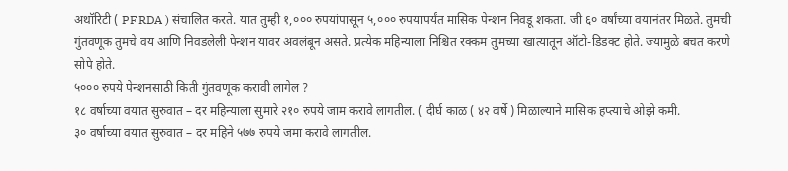अथॉरिटी ( PFRDA ) संचालित करते. यात तुम्ही १,००० रुपयांपासून ५,००० रुपयापर्यंत मासिक पेन्शन निवडू शकता. जी ६० वर्षांच्या वयानंतर मिळते. तुमची गुंतवणूक तुमचे वय आणि निवडलेली पेन्शन यावर अवलंबून असते. प्रत्येक महिन्याला निश्चित रक्कम तुमच्या खात्यातून ऑटो-डिडक्ट होते. ज्यामुळे बचत करणे सोपे होते.
५००० रुपये पेन्शनसाठी किती गुंतवणूक करावी लागेल ?
१८ वर्षाच्या वयात सुरुवात – दर महिन्याला सुमारे २१० रुपये जाम करावे लागतील. ( दीर्घ काळ ( ४२ वर्षे ) मिळाल्याने मासिक हप्त्याचे ओझे कमी.
३० वर्षाच्या वयात सुरुवात – दर महिने ५७७ रुपये जमा करावे लागतील.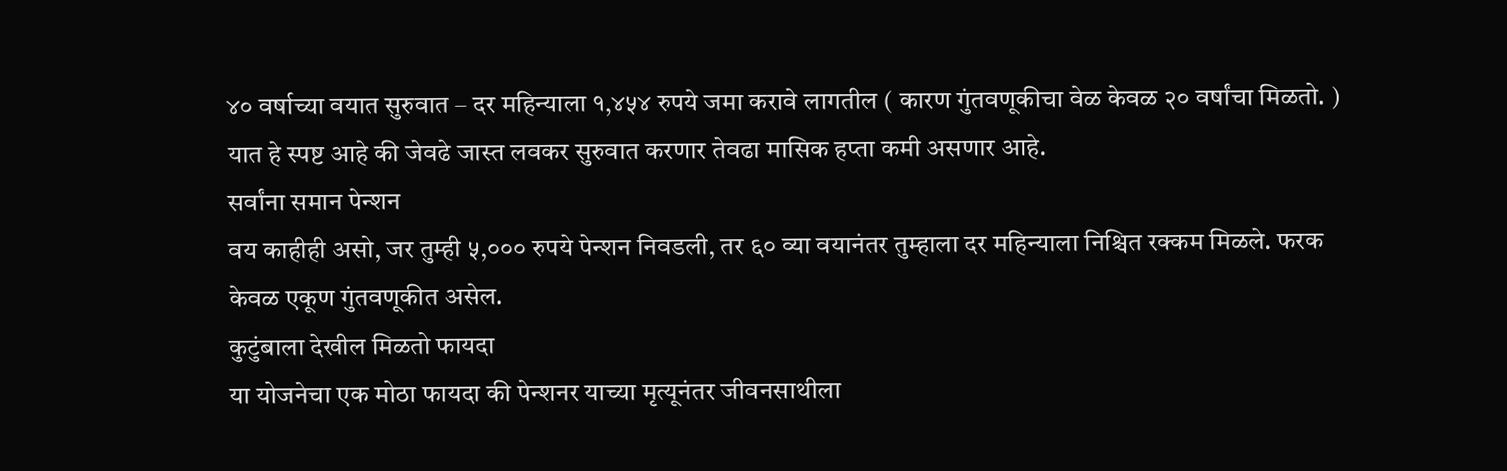४० वर्षाच्या वयात सुरुवात – दर महिन्याला १,४५४ रुपये जमा करावे लागतील ( कारण गुंतवणूकीचा वेळ केवळ २० वर्षांचा मिळतो. )
यात हे स्पष्ट आहे की जेवढे जास्त लवकर सुरुवात करणार तेवढा मासिक हप्ता कमी असणार आहे.
सर्वांना समान पेन्शन
वय काहीही असो, जर तुम्ही ५,००० रुपये पेन्शन निवडली, तर ६० व्या वयानंतर तुम्हाला दर महिन्याला निश्चित रक्कम मिळले. फरक केवळ एकूण गुंतवणूकीत असेल.
कुटुंबाला देखील मिळतो फायदा
या योजनेचा एक मोठा फायदा की पेन्शनर याच्या मृत्यूनंतर जीवनसाथीला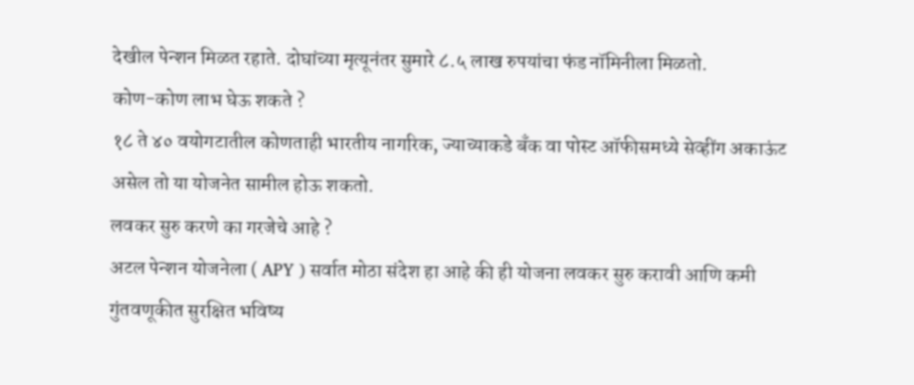देखील पेन्शन मिळत रहाते. दोघांच्या मृत्यूनंतर सुमारे ८.५ लाख रुपयांचा फंड नॉमिनीला मिळतो.
कोण-कोण लाभ घेऊ शकते ?
१८ ते ४० वयोगटातील कोणताही भारतीय नागरिक, ज्याच्याकडे बँक वा पोस्ट ऑफीसमध्ये सेव्हींग अकाऊंट असेल तो या योजनेत सामील होऊ शकतो.
लवकर सुरु करणे का गरजेचे आहे ?
अटल पेन्शन योजनेला ( APY ) सर्वात मोठा संदेश हा आहे की ही योजना लवकर सुरु करावी आणि कमी गुंतवणूकीत सुरक्षित भविष्य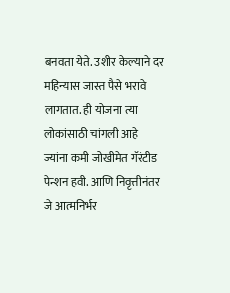बनवता येते. उशीर केल्याने दर महिन्यास जास्त पैसे भरावे लागतात. ही योजना त्या लोकांसाठी चांगली आहे ज्यांना कमी जोखीमेत गॅरंटीड पेन्शन हवी. आणि निवृत्तीनंतर जे आत्मनिर्भर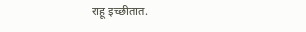राहू इच्छीतात.